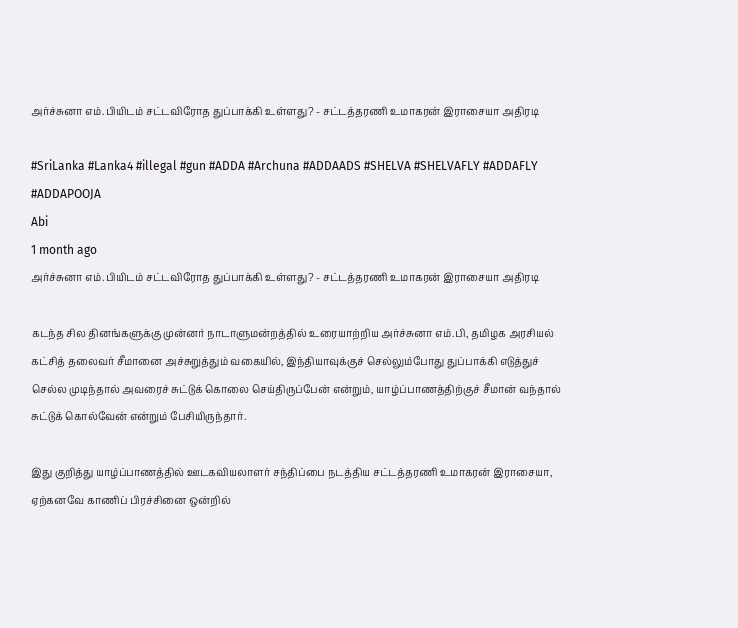அர்ச்சுனா எம்.பியிடம் சட்டவிரோத துப்பாக்கி உள்ளது? - சட்டத்தரணி உமாகரன் இராசையா அதிரடி

#SriLanka #Lanka4 #illegal #gun #ADDA #Archuna #ADDAADS #SHELVA #SHELVAFLY #ADDAFLY #ADDAPOOJA
Abi
1 month ago
அர்ச்சுனா எம்.பியிடம் சட்டவிரோத துப்பாக்கி உள்ளது? - சட்டத்தரணி உமாகரன் இராசையா அதிரடி

கடந்த சில தினங்களுக்கு முன்னர் நாடாளுமன்றத்தில் உரையாற்றிய அர்ச்சுனா எம்.பி, தமிழக அரசியல் கட்சித் தலைவர் சீமானை அச்சுறுத்தும் வகையில், இந்தியாவுக்குச் செல்லும்போது துப்பாக்கி எடுத்துச் செல்ல முடிந்தால் அவரைச் சுட்டுக் கொலை செய்திருப்பேன் என்றும், யாழ்ப்பாணத்திற்குச் சீமான் வந்தால் சுட்டுக் கொல்வேன் என்றும் பேசியிருந்தார்.

இது குறித்து யாழ்ப்பாணத்தில் ஊடகவியலாளர் சந்திப்பை நடத்திய சட்டத்தரணி உமாகரன் இராசையா, ஏற்கனவே காணிப் பிரச்சினை ஒன்றில்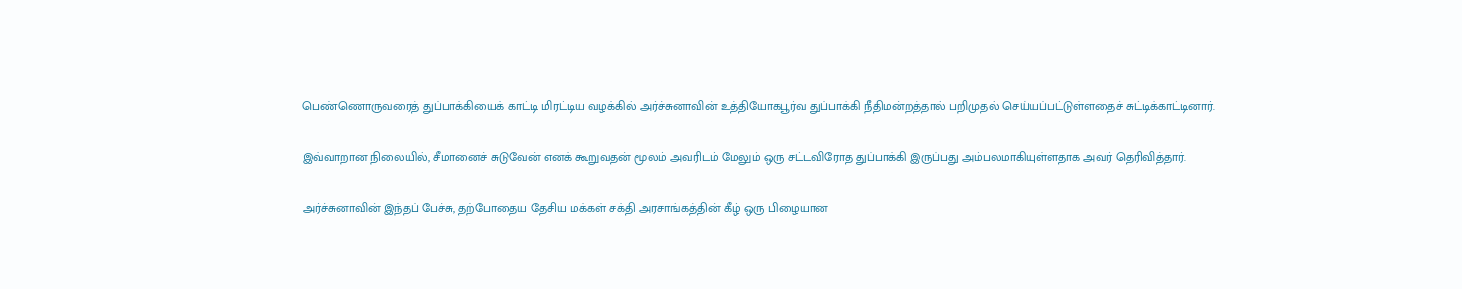பெண்ணொருவரைத் துப்பாக்கியைக் காட்டி மிரட்டிய வழக்கில் அர்ச்சுனாவின் உத்தியோகபூர்வ துப்பாக்கி நீதிமன்றத்தால் பறிமுதல் செய்யப்பட்டுள்ளதைச் சுட்டிக்காட்டினார்.

இவ்வாறான நிலையில், சீமானைச் சுடுவேன் எனக் கூறுவதன் மூலம் அவரிடம் மேலும் ஒரு சட்டவிரோத துப்பாக்கி இருப்பது அம்பலமாகியுள்ளதாக அவர் தெரிவித்தார்.

அர்ச்சுனாவின் இந்தப் பேச்சு, தற்போதைய தேசிய மக்கள் சக்தி அரசாங்கத்தின் கீழ் ஒரு பிழையான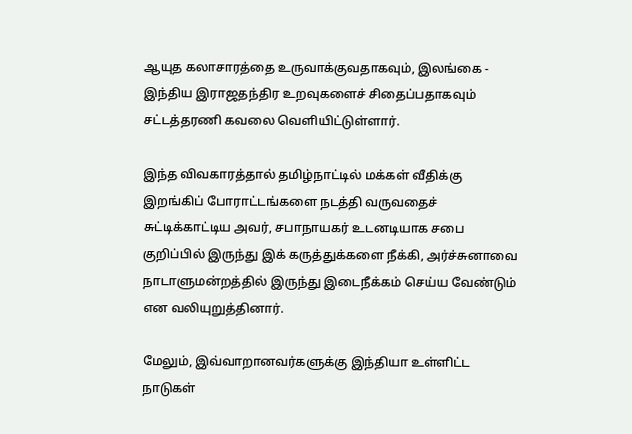ஆயுத கலாசாரத்தை உருவாக்குவதாகவும், இலங்கை - இந்திய இராஜதந்திர உறவுகளைச் சிதைப்பதாகவும் சட்டத்தரணி கவலை வெளியிட்டுள்ளார்.

இந்த விவகாரத்தால் தமிழ்நாட்டில் மக்கள் வீதிக்கு இறங்கிப் போராட்டங்களை நடத்தி வருவதைச் சுட்டிக்காட்டிய அவர், சபாநாயகர் உடனடியாக சபை குறிப்பில் இருந்து இக் கருத்துக்களை நீக்கி, அர்ச்சுனாவை நாடாளுமன்றத்தில் இருந்து இடைநீக்கம் செய்ய வேண்டும் என வலியுறுத்தினார்.

மேலும், இவ்வாறானவர்களுக்கு இந்தியா உள்ளிட்ட நாடுகள்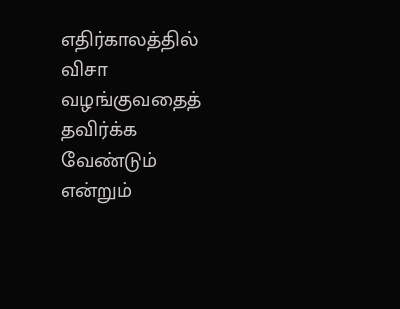எதிர்காலத்தில் விசா வழங்குவதைத் தவிர்க்க வேண்டும் என்றும்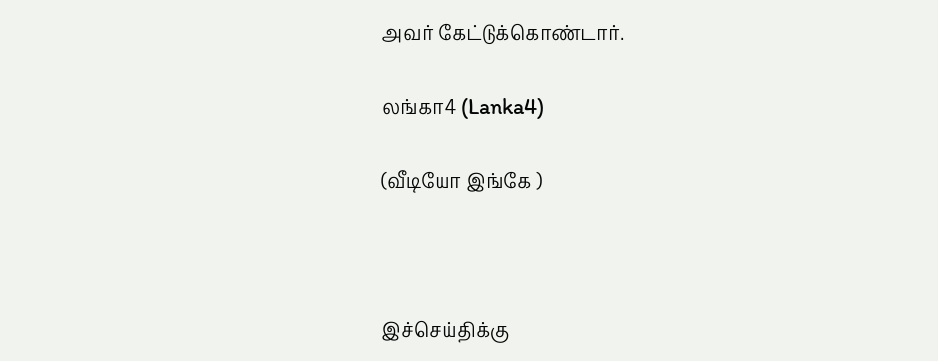அவர் கேட்டுக்கொண்டார்.

லங்கா4 (Lanka4)

(வீடியோ இங்கே )



இச்செய்திக்கு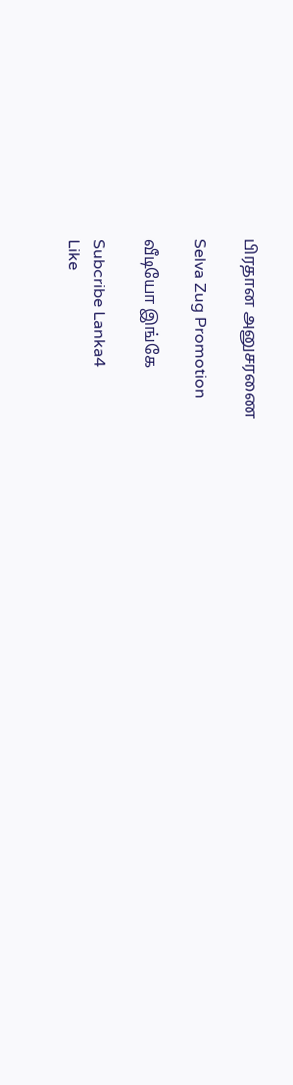பிரதான அனுசரணை

Selva Zug Promotion

வீடியோ இங்கே

Subcribe Lanka4
Like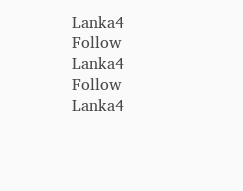Lanka4
Follow Lanka4
Follow Lanka4